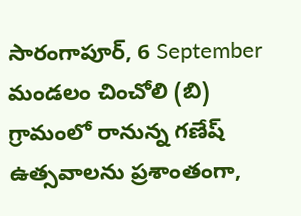సారంగాపూర్, 6 September
మండలం చించోలి (బి) గ్రామంలో రానున్న గణేష్ ఉత్సవాలను ప్రశాంతంగా,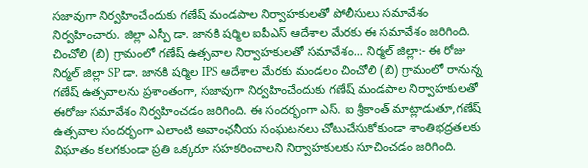సజావుగా నిర్వహించేందుకు గణేష్ మండపాల నిర్వాహకులతో పోలీసులు సమావేశం నిర్వహించారు. జిల్లా ఎస్పీ డా. జానకి షర్మిల ఐపీఎస్ ఆదేశాల మేరకు ఈ సమావేశం జరిగింది.
చించోలి (బి) గ్రామంలో గణేష్ ఉత్సవాల నిర్వాహకులతో సమావేశం... నిర్మల్ జిల్లా:- ఈ రోజు నిర్మల్ జిల్లా SP డా. జానకి షర్మిల IPS ఆదేశాల మేరకు మండలం చించోలి (బి) గ్రామంలో రానున్న గణేష్ ఉత్సవాలను ప్రశాంతంగా, సజావుగా నిర్వహించేందుకు గణేష్ మండపాల నిర్వాహకులతో ఈరోజు సమావేశం నిర్వహించడం జరిగింది. ఈ సందర్భంగా ఎస్. ఐ శ్రీకాంత్ మాట్లాడుతూ,గణేష్ ఉత్సవాల సందర్భంగా ఎలాంటి అవాంఛనీయ సంఘటనలు చోటుచేసుకోకుండా శాంతిభద్రతలకు విఘాతం కలగకుండా ప్రతి ఒక్కరూ సహకరించాలని నిర్వాహకులకు సూచించడం జరిగింది.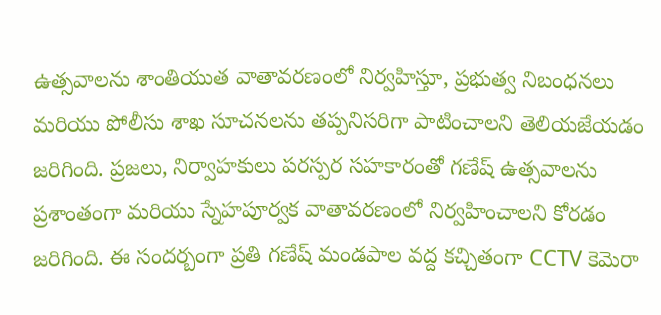ఉత్సవాలను శాంతియుత వాతావరణంలో నిర్వహిస్తూ, ప్రభుత్వ నిబంధనలు మరియు పోలీసు శాఖ సూచనలను తప్పనిసరిగా పాటించాలని తెలియజేయడం జరిగింది. ప్రజలు, నిర్వాహకులు పరస్పర సహకారంతో గణేష్ ఉత్సవాలను ప్రశాంతంగా మరియు స్నేహపూర్వక వాతావరణంలో నిర్వహించాలని కోరడం జరిగింది. ఈ సందర్బంగా ప్రతి గణేష్ మండపాల వద్ద కచ్చితంగా CCTV కెమెరా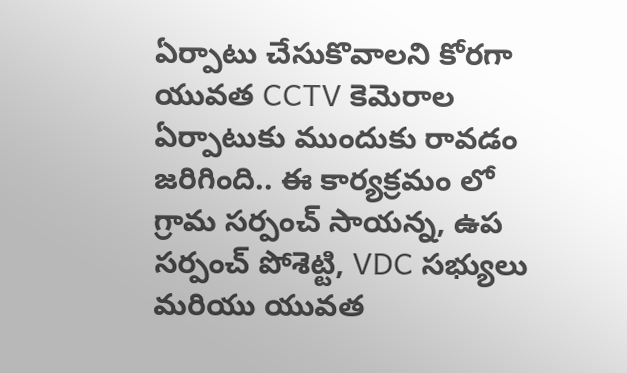ఏర్పాటు చేసుకొవాలని కోరగా యువత CCTV కెమెరాల ఏర్పాటుకు ముందుకు రావడం జరిగింది.. ఈ కార్యక్రమం లో గ్రామ సర్పంచ్ సాయన్న, ఉప సర్పంచ్ పోశెట్టి, VDC సభ్యులు మరియు యువత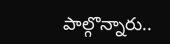పాల్గొన్నారు..